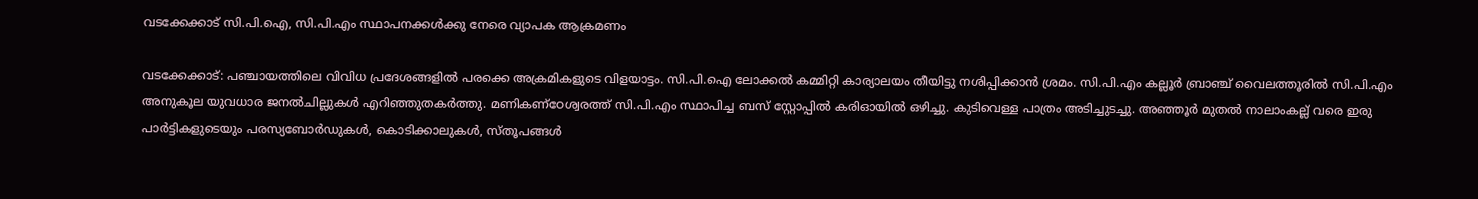വടക്കേക്കാട് സി.പി.ഐ, സി.പി.എം സ്ഥാപനക്കൾക്കു നേരെ വ്യാപക ആക്രമണം

വടക്കേക്കാട്: പഞ്ചായത്തിലെ വിവിധ പ്രദേശങ്ങളിൽ പരക്കെ അക്രമികളുടെ വിളയാട്ടം. സി.പി.ഐ ലോക്കൽ കമ്മിറ്റി കാര്യാലയം തീയിട്ടു നശിപ്പിക്കാൻ ശ്രമം. സി.പി.എം കല്ലൂർ ബ്രാഞ്ച് വൈലത്തൂരിൽ സി.പി.എം അനുകൂല യുവധാര ജനൽചില്ലുകൾ എറിഞ്ഞുതകർത്തു. മണികണ്ഠേശ്വരത്ത് സി.പി.എം സ്ഥാപിച്ച ബസ് സ്റ്റോപ്പിൽ കരിഓയിൽ ഒഴിച്ചു. കുടിവെള്ള പാത്രം അടിച്ചുടച്ചു. അഞ്ഞൂർ മുതൽ നാലാംകല്ല് വരെ ഇരു പാർട്ടികളുടെയും പരസ്യബോർഡുകൾ, കൊടിക്കാലുകൾ, സ്തൂപങ്ങൾ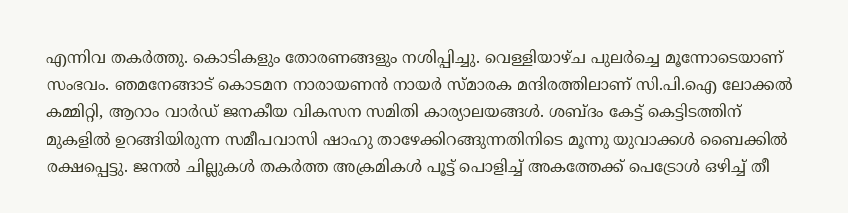എന്നിവ തകർത്തു. കൊടികളും തോരണങ്ങളും നശിപ്പിച്ചു. വെള്ളിയാഴ്ച പുലർച്ചെ മൂന്നോടെയാണ് സംഭവം. ഞമനേങ്ങാട് കൊടമന നാരായണൻ നായർ സ്മാരക മന്ദിരത്തിലാണ് സി.പി.ഐ ലോക്കൽ കമ്മിറ്റി, ആറാം വാർഡ് ജനകീയ വികസന സമിതി കാര്യാലയങ്ങൾ. ശബ്ദം കേട്ട് കെട്ടിടത്തിന് മുകളിൽ ഉറങ്ങിയിരുന്ന സമീപവാസി ഷാഹു താഴേക്കിറങ്ങുന്നതിനിടെ മൂന്നു യുവാക്കൾ ബൈക്കിൽ രക്ഷപ്പെട്ടു. ജനൽ ചില്ലുകൾ തകർത്ത അക്രമികൾ പൂട്ട് പൊളിച്ച് അകത്തേക്ക് പെട്രോൾ ഒഴിച്ച് തീ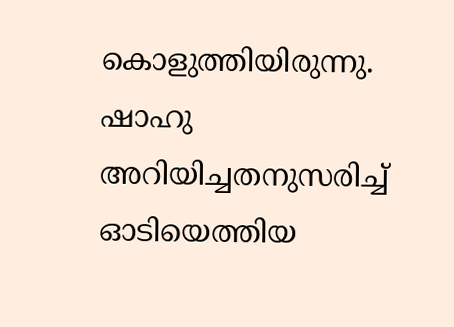കൊളുത്തിയിരുന്നു. ഷാഹു അറിയിച്ചതനുസരിച്ച് ഓടിയെത്തിയ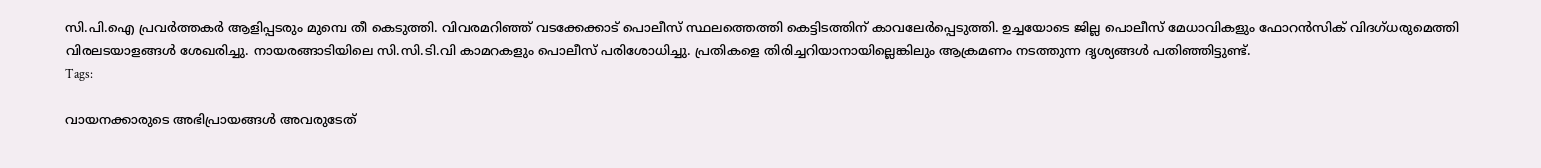സി.പി.ഐ പ്രവർത്തകർ ആളിപ്പടരും മുമ്പെ തീ കെടുത്തി. വിവരമറിഞ്ഞ് വടക്കേക്കാട് പൊലീസ് സ്ഥലത്തെത്തി കെട്ടിടത്തിന് കാവലേർപ്പെടുത്തി. ഉച്ചയോടെ ജില്ല പൊലീസ് മേധാവികളും ഫോറൻസിക് വിദഗ്ധരുമെത്തി വിരലടയാളങ്ങൾ ശേഖരിച്ചു. നായരങ്ങാടിയിലെ സി.സി.ടി.വി കാമറകളും പൊലീസ് പരിശോധിച്ചു. പ്രതികളെ തിരിച്ചറിയാനായില്ലെങ്കിലും ആക്രമണം നടത്തുന്ന ദൃശ്യങ്ങൾ പതിഞ്ഞിട്ടുണ്ട്.
Tags:

വായനക്കാരുടെ അഭിപ്രായങ്ങള്‍ അവരുടേത്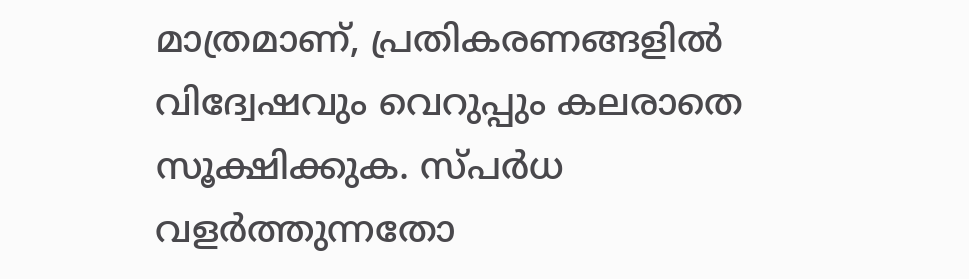മാത്രമാണ്, പ്രതികരണങ്ങളിൽ വിദ്വേഷവും വെറുപ്പും കലരാതെ സൂക്ഷിക്കുക. സ്പർധ വളർത്തുന്നതോ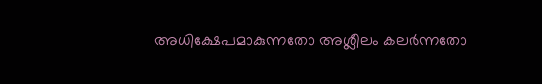അധിക്ഷേപമാകുന്നതോ അശ്ലീലം കലർന്നതോ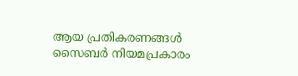ആയ പ്രതികരണങ്ങൾ സൈബർ നിയമപ്രകാരം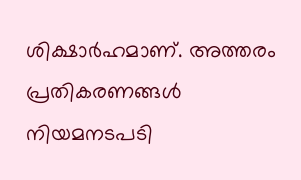ശിക്ഷാർഹമാണ്. അത്തരം പ്രതികരണങ്ങൾ നിയമനടപടി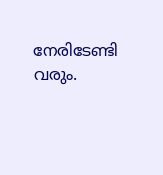നേരിടേണ്ടി വരും.